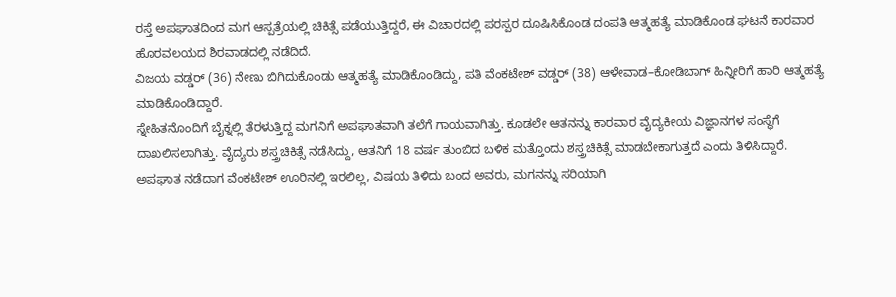ರಸ್ತೆ ಅಪಘಾತದಿಂದ ಮಗ ಆಸ್ಪತ್ರೆಯಲ್ಲಿ ಚಿಕಿತ್ಸೆ ಪಡೆಯುತ್ತಿದ್ದರೆ, ಈ ವಿಚಾರದಲ್ಲಿ ಪರಸ್ಪರ ದೂಷಿಸಿಕೊಂಡ ದಂಪತಿ ಆತ್ಮಹತ್ಯೆ ಮಾಡಿಕೊಂಡ ಘಟನೆ ಕಾರವಾರ ಹೊರವಲಯದ ಶಿರವಾಡದಲ್ಲಿ ನಡೆದಿದೆ.
ವಿಜಯ ವಡ್ಡರ್ (36) ನೇಣು ಬಿಗಿದುಕೊಂಡು ಆತ್ಮಹತ್ಯೆ ಮಾಡಿಕೊಂಡಿದ್ದು, ಪತಿ ವೆಂಕಟೇಶ್ ವಡ್ಡರ್ (38) ಆಳೇವಾಡ–ಕೋಡಿಬಾಗ್ ಹಿನ್ನೀರಿಗೆ ಹಾರಿ ಆತ್ಮಹತ್ಯೆ ಮಾಡಿಕೊಂಡಿದ್ದಾರೆ.
ಸ್ನೇಹಿತನೊಂದಿಗೆ ಬೈಕ್ನಲ್ಲಿ ತೆರಳುತ್ತಿದ್ದ ಮಗನಿಗೆ ಅಪಘಾತವಾಗಿ ತಲೆಗೆ ಗಾಯವಾಗಿತ್ತು. ಕೂಡಲೇ ಆತನನ್ನು ಕಾರವಾರ ವೈದ್ಯಕೀಯ ವಿಜ್ಞಾನಗಳ ಸಂಸ್ಥೆಗೆ ದಾಖಲಿಸಲಾಗಿತ್ತು. ವೈದ್ಯರು ಶಸ್ತ್ರಚಿಕಿತ್ಸೆ ನಡೆಸಿದ್ದು, ಆತನಿಗೆ 18 ವರ್ಷ ತುಂಬಿದ ಬಳಿಕ ಮತ್ತೊಂದು ಶಸ್ತ್ರಚಿಕಿತ್ಸೆ ಮಾಡಬೇಕಾಗುತ್ತದೆ ಎಂದು ತಿಳಿಸಿದ್ದಾರೆ.
ಅಪಘಾತ ನಡೆದಾಗ ವೆಂಕಟೇಶ್ ಊರಿನಲ್ಲಿ ಇರಲಿಲ್ಲ, ವಿಷಯ ತಿಳಿದು ಬಂದ ಅವರು, ಮಗನನ್ನು ಸರಿಯಾಗಿ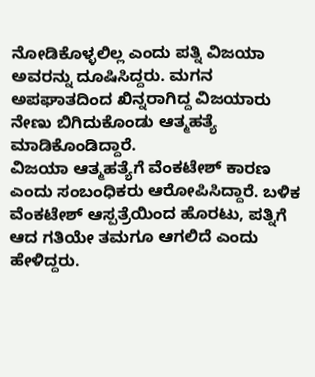ನೋಡಿಕೊಳ್ಳಲಿಲ್ಲ ಎಂದು ಪತ್ನಿ ವಿಜಯಾ ಅವರನ್ನು ದೂಷಿಸಿದ್ದರು. ಮಗನ ಅಪಘಾತದಿಂದ ಖಿನ್ನರಾಗಿದ್ದ ವಿಜಯಾರು ನೇಣು ಬಿಗಿದುಕೊಂಡು ಆತ್ಮಹತ್ಯೆ ಮಾಡಿಕೊಂಡಿದ್ದಾರೆ.
ವಿಜಯಾ ಆತ್ಮಹತ್ಯೆಗೆ ವೆಂಕಟೇಶ್ ಕಾರಣ ಎಂದು ಸಂಬಂಧಿಕರು ಆರೋಪಿಸಿದ್ದಾರೆ. ಬಳಿಕ ವೆಂಕಟೇಶ್ ಆಸ್ಪತ್ರೆಯಿಂದ ಹೊರಟು, ಪತ್ನಿಗೆ ಆದ ಗತಿಯೇ ತಮಗೂ ಆಗಲಿದೆ ಎಂದು ಹೇಳಿದ್ದರು.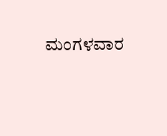ಮಂಗಳವಾರ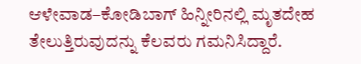ಆಳೇವಾಡ–ಕೋಡಿಬಾಗ್ ಹಿನ್ನೀರಿನಲ್ಲಿ ಮೃತದೇಹ ತೇಲುತ್ತಿರುವುದನ್ನು ಕೆಲವರು ಗಮನಿಸಿದ್ದಾರೆ.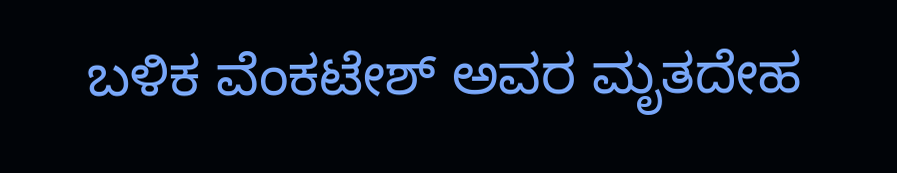ಬಳಿಕ ವೆಂಕಟೇಶ್ ಅವರ ಮೃತದೇಹ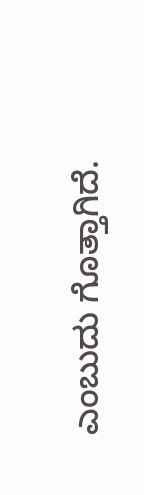ಎಂಬುದು ಗೊತ್ತಾಗಿದೆ.